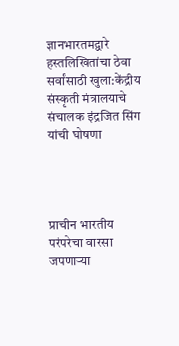ज्ञानभारतमद्वारे हस्तलिखितांचा ठेवा सर्वांसाठी खुला:केंद्रीय संस्कृती मंत्रालयाचे संचालक इंद्रजित सिंग यांची घोषणा




प्राचीन भारतीय परंपरेचा वारसा जपणाऱ्या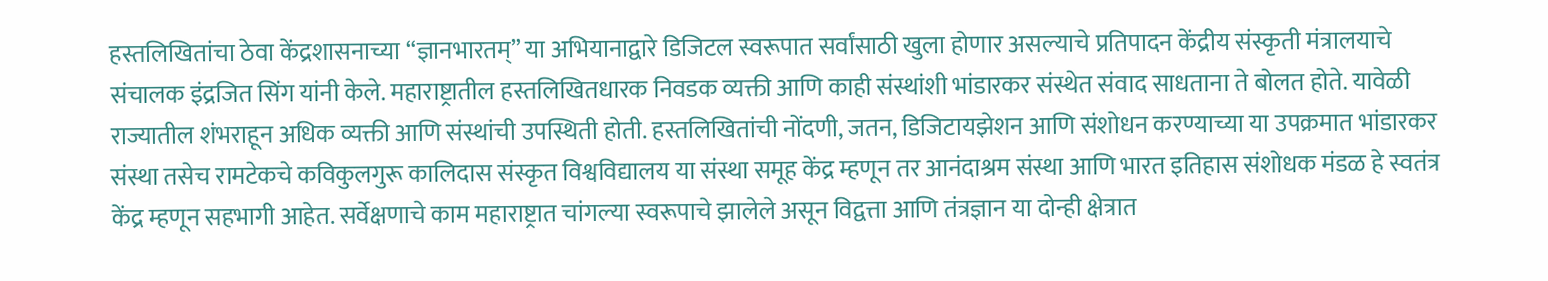हस्तलिखितांचा ठेवा केंद्रशासनाच्या “ज्ञानभारतम्” या अभियानाद्वारे डिजिटल स्वरूपात सर्वांसाठी खुला होणार असल्याचे प्रतिपादन केंद्रीय संस्कृती मंत्रालयाचे संचालक इंद्रजित सिंग यांनी केले. महाराष्ट्रातील हस्तलिखितधारक निवडक व्यक्ती आणि काही संस्थांशी भांडारकर संस्थेत संवाद साधताना ते बोलत होते. यावेळी राज्यातील शंभराहून अधिक व्यक्ती आणि संस्थांची उपस्थिती होती. हस्तलिखितांची नोंदणी, जतन, डिजिटायझेशन आणि संशोधन करण्याच्या या उपक्रमात भांडारकर संस्था तसेच रामटेकचे कविकुलगुरू कालिदास संस्कृत विश्वविद्यालय या संस्था समूह केंद्र म्हणून तर आनंदाश्रम संस्था आणि भारत इतिहास संशोधक मंडळ हे स्वतंत्र केंद्र म्हणून सहभागी आहेत. सर्वेक्षणाचे काम महाराष्ट्रात चांगल्या स्वरूपाचे झालेले असून विद्वत्ता आणि तंत्रज्ञान या दोन्ही क्षेत्रात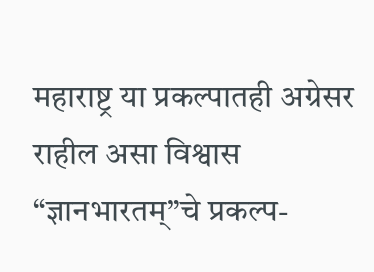महाराष्ट्र या प्रकल्पातही अग्रेसर राहील असा विश्वास “ज्ञानभारतम्”चे प्रकल्प-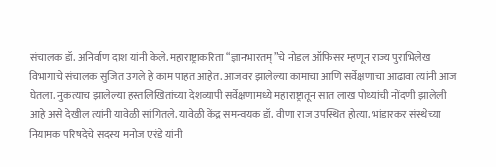संचालक डॉ. अनिर्वाण दाश यांनी केले. महाराष्ट्राकरिता “ज्ञानभारतम्”चे नोडल ऑफिसर म्हणून राज्य पुराभिलेख विभागाचे संचालक सुजित उगले हे काम पाहत आहेत. आजवर झालेल्या कामाचा आणि सर्वेक्षणाचा आढावा त्यांनी आज घेतला. नुकत्याच झालेल्या हस्तलिखितांच्या देशव्यापी सर्वेक्षणामध्ये महाराष्ट्रातून सात लाख पोथ्यांची नोंदणी झालेली आहे असे देखील त्यांनी यावेळी सांगितले. यावेळी केंद्र समन्वयक डॉ. वीणा राज उपस्थित होत्या. भांडारकर संस्थेच्या नियामक परिषदेचे सदस्य मनोज एरंडे यांनी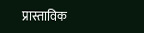प्रास्ताविक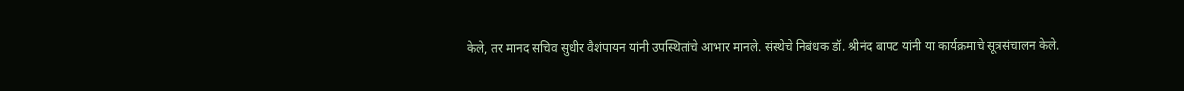केले, तर मानद सचिव सुधीर वैशंपायन यांनी उपस्थितांचे आभार मानले. संस्थेचे निबंधक डॉ. श्रीनंद बापट यांनी या कार्यक्रमाचे सूत्रसंचालन केले.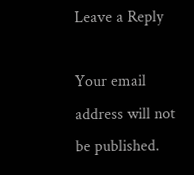Leave a Reply

Your email address will not be published.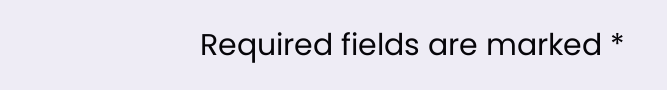Required fields are marked *